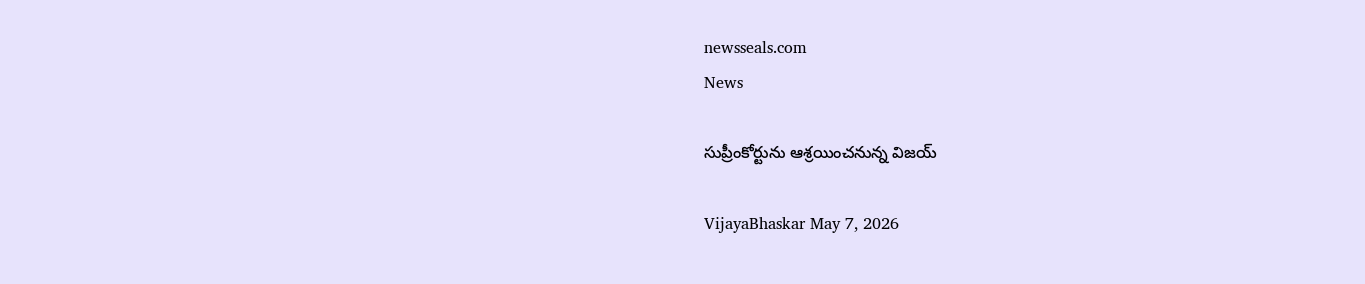newsseals.com
News

సుప్రీంకోర్టును ఆశ్ర‌యించ‌నున్న విజ‌య్

VijayaBhaskar May 7, 2026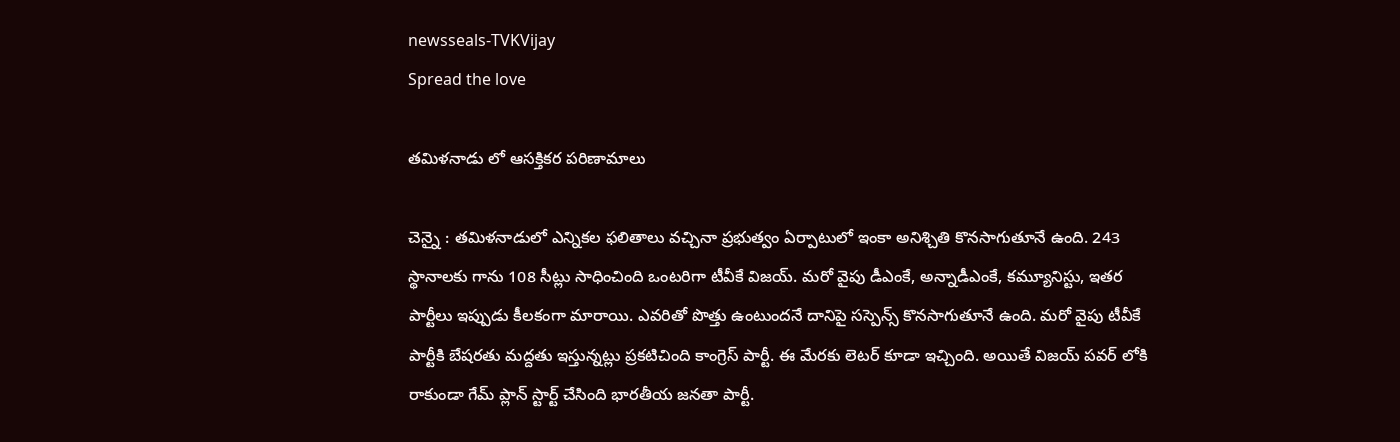newsseals-TVKVijay
Spread the love

త‌మిళ‌నాడు లో ఆస‌క్తిక‌ర ప‌రిణామాలు

చెన్నై : త‌మిళ‌నాడులో ఎన్నిక‌ల ఫ‌లితాలు వ‌చ్చినా ప్ర‌భుత్వం ఏర్పాటులో ఇంకా అనిశ్చితి కొన‌సాగుతూనే ఉంది. 243 స్థానాల‌కు గాను 108 సీట్లు సాధించింది ఒంట‌రిగా టీవీకే విజ‌య్. మ‌రో వైపు డీఎంకే, అన్నాడీఎంకే, క‌మ్యూనిస్టు, ఇత‌ర పార్టీలు ఇప్పుడు కీల‌కంగా మారాయి. ఎవ‌రితో పొత్తు ఉంటుంద‌నే దానిపై స‌స్పెన్స్ కొన‌సాగుతూనే ఉంది. మ‌రో వైపు టీవీకే పార్టీకి బేష‌ర‌తు మ‌ద్ద‌తు ఇస్తున్న‌ట్లు ప్ర‌క‌టిచింది కాంగ్రెస్ పార్టీ. ఈ మేర‌కు లెట‌ర్ కూడా ఇచ్చింది. అయితే విజ‌య్ ప‌వ‌ర్ లోకి రాకుండా గేమ్ ప్లాన్ స్టార్ట్ చేసింది భార‌తీయ జ‌న‌తా పార్టీ.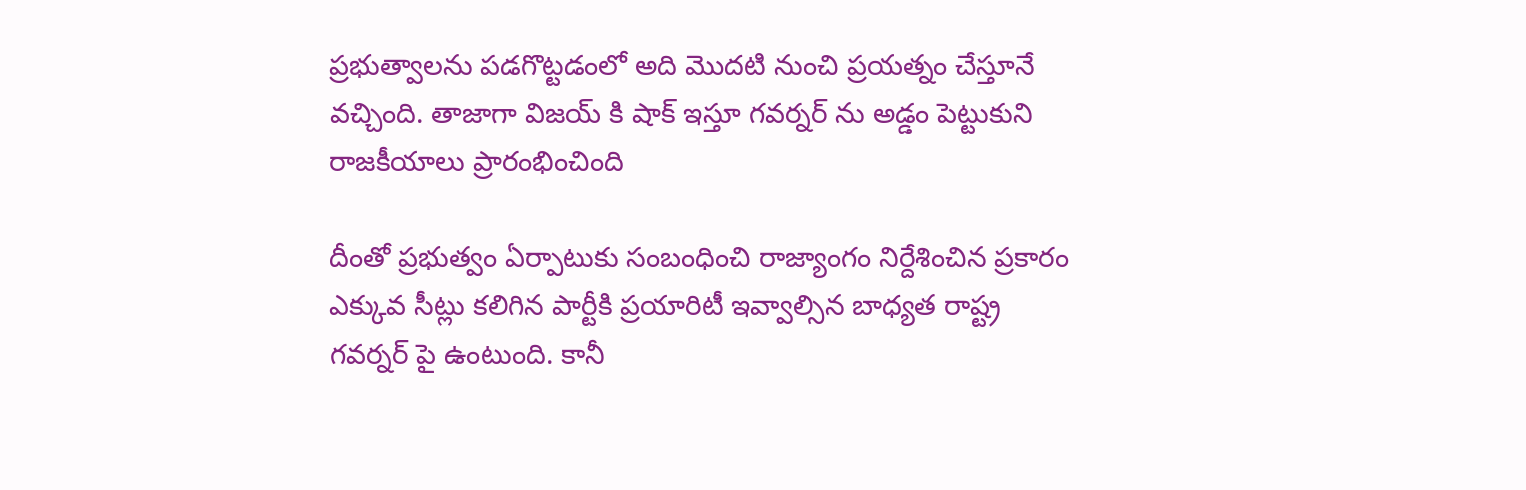ప్ర‌భుత్వాల‌ను ప‌డ‌గొట్ట‌డంలో అది మొద‌టి నుంచి ప్ర‌య‌త్నం చేస్తూనే వ‌చ్చింది. తాజాగా విజ‌య్ కి షాక్ ఇస్తూ గ‌వ‌ర్న‌ర్ ను అడ్డం పెట్టుకుని రాజ‌కీయాలు ప్రారంభించింది

దీంతో ప్ర‌భుత్వం ఏర్పాటుకు సంబంధించి రాజ్యాంగం నిర్దేశించిన ప్ర‌కారం ఎక్కువ సీట్లు క‌లిగిన పార్టీకి ప్ర‌యారిటీ ఇవ్వాల్సిన బాధ్య‌త రాష్ట్ర గ‌వ‌ర్న‌ర్ పై ఉంటుంది. కానీ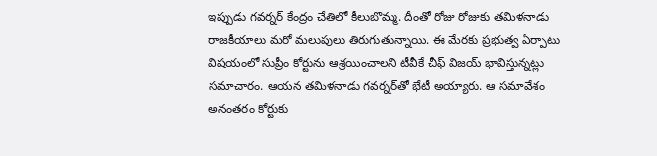ఇప్పుడు గ‌వ‌ర్న‌ర్ కేంద్రం చేతిలో కీలుబొమ్మ‌. దీంతో రోజు రోజుకు తమిళనాడు రాజకీయాలు మరో మలుపులు తిరుగుతున్నాయి. ఈ మేర‌కు ప్రభుత్వ ఏర్పాటు విషయంలో సుప్రీం కోర్టును ఆశ్రయించాలని టీవీకే చీఫ్‌ విజయ్‌ భావిస్తున్నట్లు సమాచారం. ఆయన తమిళనాడు గవర్నర్‌తో భేటీ అయ్యారు. ఆ సమావేశం అనంతరం కోర్టుకు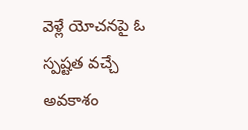వెళ్లే యోచనపై ఓ స్పష్టత వచ్చే అవకాశం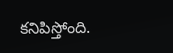కనిపిస్తోంది.